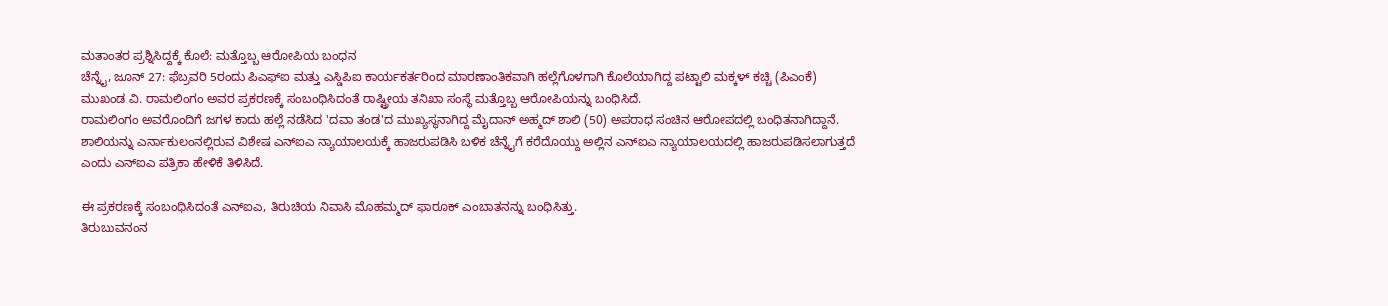ಮತಾಂತರ ಪ್ರಶ್ನಿಸಿದ್ದಕ್ಕೆ ಕೊಲೆ: ಮತ್ತೊಬ್ಬ ಆರೋಪಿಯ ಬಂಧನ
ಚೆನ್ನೈ, ಜೂನ್ 27: ಫೆಬ್ರವರಿ 5ರಂದು ಪಿಎಫ್ಐ ಮತ್ತು ಎಸ್ಡಿಪಿಐ ಕಾರ್ಯಕರ್ತರಿಂದ ಮಾರಣಾಂತಿಕವಾಗಿ ಹಲ್ಲೆಗೊಳಗಾಗಿ ಕೊಲೆಯಾಗಿದ್ದ ಪಟ್ಟಾಲಿ ಮಕ್ಕಳ್ ಕಚ್ಚಿ (ಪಿಎಂಕೆ) ಮುಖಂಡ ವಿ. ರಾಮಲಿಂಗಂ ಅವರ ಪ್ರಕರಣಕ್ಕೆ ಸಂಬಂಧಿಸಿದಂತೆ ರಾಷ್ಟ್ರೀಯ ತನಿಖಾ ಸಂಸ್ಥೆ ಮತ್ತೊಬ್ಬ ಆರೋಪಿಯನ್ನು ಬಂಧಿಸಿದೆ.
ರಾಮಲಿಂಗಂ ಅವರೊಂದಿಗೆ ಜಗಳ ಕಾದು ಹಲ್ಲೆ ನಡೆಸಿದ 'ದವಾ ತಂಡ'ದ ಮುಖ್ಯಸ್ಥನಾಗಿದ್ದ ಮೈದಾನ್ ಅಹ್ಮದ್ ಶಾಲಿ (50) ಅಪರಾಧ ಸಂಚಿನ ಆರೋಪದಲ್ಲಿ ಬಂಧಿತನಾಗಿದ್ದಾನೆ.
ಶಾಲಿಯನ್ನು ಎರ್ನಾಕುಲಂನಲ್ಲಿರುವ ವಿಶೇಷ ಎನ್ಐಎ ನ್ಯಾಯಾಲಯಕ್ಕೆ ಹಾಜರುಪಡಿಸಿ ಬಳಿಕ ಚೆನ್ನೈಗೆ ಕರೆದೊಯ್ದು ಅಲ್ಲಿನ ಎನ್ಐಎ ನ್ಯಾಯಾಲಯದಲ್ಲಿ ಹಾಜರುಪಡಿಸಲಾಗುತ್ತದೆ ಎಂದು ಎನ್ಐಎ ಪತ್ರಿಕಾ ಹೇಳಿಕೆ ತಿಳಿಸಿದೆ.

ಈ ಪ್ರಕರಣಕ್ಕೆ ಸಂಬಂಧಿಸಿದಂತೆ ಎನ್ಐಎ, ತಿರುಚಿಯ ನಿವಾಸಿ ಮೊಹಮ್ಮದ್ ಫಾರೂಕ್ ಎಂಬಾತನನ್ನು ಬಂಧಿಸಿತ್ತು.
ತಿರುಬುವನಂನ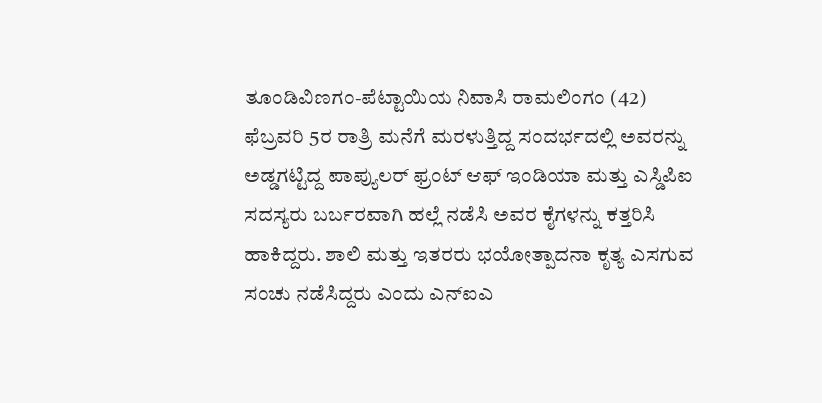ತೂಂಡಿವಿಣಗಂ-ಪೆಟ್ಟಾಯಿಯ ನಿವಾಸಿ ರಾಮಲಿಂಗಂ (42) ಫೆಬ್ರವರಿ 5ರ ರಾತ್ರಿ ಮನೆಗೆ ಮರಳುತ್ತಿದ್ದ ಸಂದರ್ಭದಲ್ಲಿ ಅವರನ್ನು ಅಡ್ಡಗಟ್ಟಿದ್ದ ಪಾಪ್ಯುಲರ್ ಫ್ರಂಟ್ ಆಫ್ ಇಂಡಿಯಾ ಮತ್ತು ಎಸ್ಡಿಪಿಐ ಸದಸ್ಯರು ಬರ್ಬರವಾಗಿ ಹಲ್ಲೆ ನಡೆಸಿ ಅವರ ಕೈಗಳನ್ನು ಕತ್ತರಿಸಿ ಹಾಕಿದ್ದರು. ಶಾಲಿ ಮತ್ತು ಇತರರು ಭಯೋತ್ಪಾದನಾ ಕೃತ್ಯ ಎಸಗುವ ಸಂಚು ನಡೆಸಿದ್ದರು ಎಂದು ಎನ್ಐಎ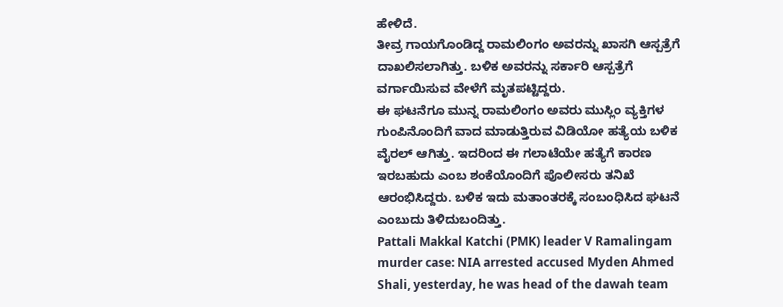ಹೇಳಿದೆ.
ತೀವ್ರ ಗಾಯಗೊಂಡಿದ್ದ ರಾಮಲಿಂಗಂ ಅವರನ್ನು ಖಾಸಗಿ ಆಸ್ಪತ್ರೆಗೆ ದಾಖಲಿಸಲಾಗಿತ್ತು. ಬಳಿಕ ಅವರನ್ನು ಸರ್ಕಾರಿ ಆಸ್ಪತ್ರೆಗೆ ವರ್ಗಾಯಿಸುವ ವೇಳೆಗೆ ಮೃತಪಟ್ಟಿದ್ದರು.
ಈ ಘಟನೆಗೂ ಮುನ್ನ ರಾಮಲಿಂಗಂ ಅವರು ಮುಸ್ಲಿಂ ವ್ಯಕ್ತಿಗಳ ಗುಂಪಿನೊಂದಿಗೆ ವಾದ ಮಾಡುತ್ತಿರುವ ವಿಡಿಯೋ ಹತ್ಯೆಯ ಬಳಿಕ ವೈರಲ್ ಆಗಿತ್ತು. ಇದರಿಂದ ಈ ಗಲಾಟೆಯೇ ಹತ್ಯೆಗೆ ಕಾರಣ ಇರಬಹುದು ಎಂಬ ಶಂಕೆಯೊಂದಿಗೆ ಪೊಲೀಸರು ತನಿಖೆ ಆರಂಭಿಸಿದ್ದರು. ಬಳಿಕ ಇದು ಮತಾಂತರಕ್ಕೆ ಸಂಬಂಧಿಸಿದ ಘಟನೆ ಎಂಬುದು ತಿಳಿದುಬಂದಿತ್ತು.
Pattali Makkal Katchi (PMK) leader V Ramalingam murder case: NIA arrested accused Myden Ahmed Shali, yesterday, he was head of the dawah team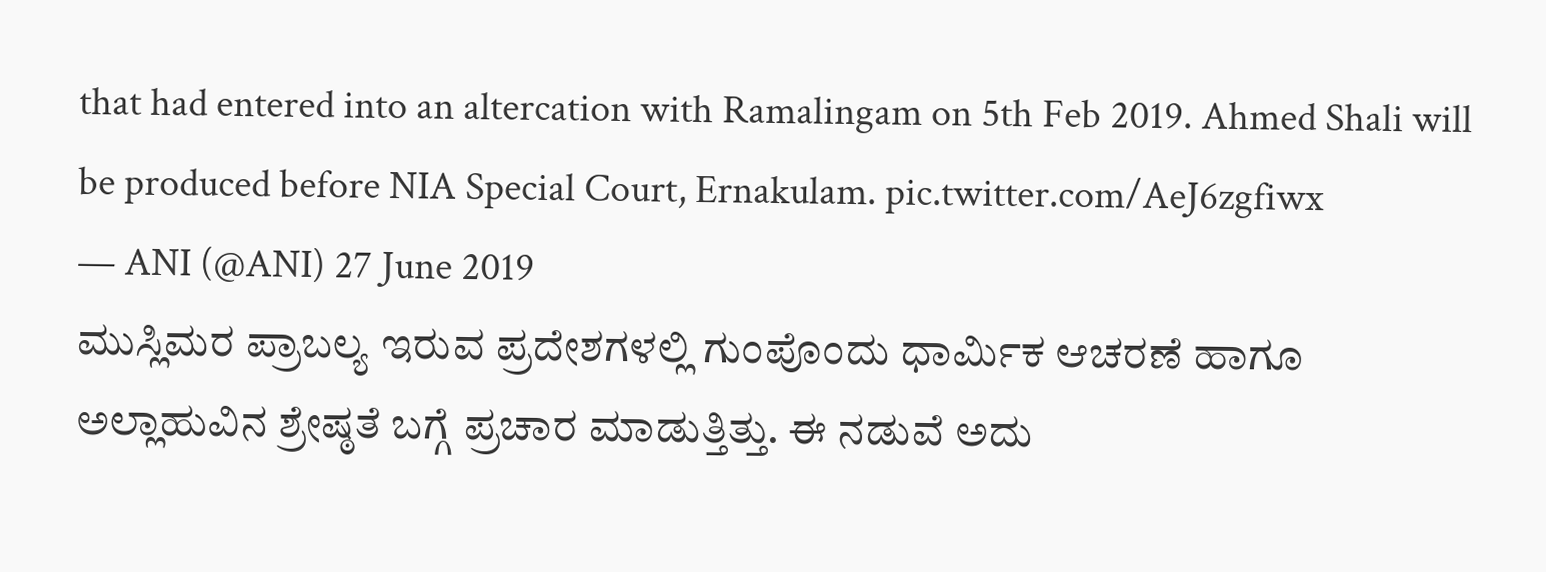that had entered into an altercation with Ramalingam on 5th Feb 2019. Ahmed Shali will be produced before NIA Special Court, Ernakulam. pic.twitter.com/AeJ6zgfiwx
— ANI (@ANI) 27 June 2019
ಮುಸ್ಲಿಮರ ಪ್ರಾಬಲ್ಯ ಇರುವ ಪ್ರದೇಶಗಳಲ್ಲಿ ಗುಂಪೊಂದು ಧಾರ್ಮಿಕ ಆಚರಣೆ ಹಾಗೂ ಅಲ್ಲಾಹುವಿನ ಶ್ರೇಷ್ಠತೆ ಬಗ್ಗೆ ಪ್ರಚಾರ ಮಾಡುತ್ತಿತ್ತು. ಈ ನಡುವೆ ಅದು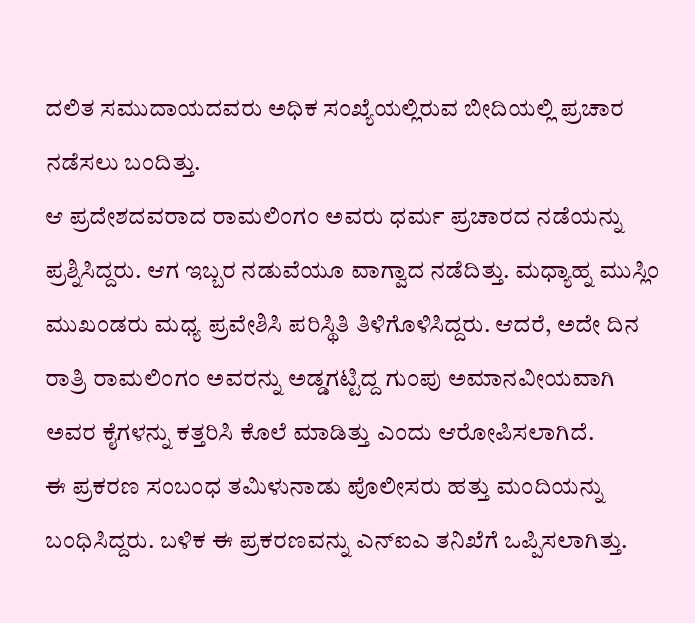ದಲಿತ ಸಮುದಾಯದವರು ಅಧಿಕ ಸಂಖ್ಯೆಯಲ್ಲಿರುವ ಬೀದಿಯಲ್ಲಿ ಪ್ರಚಾರ ನಡೆಸಲು ಬಂದಿತ್ತು.
ಆ ಪ್ರದೇಶದವರಾದ ರಾಮಲಿಂಗಂ ಅವರು ಧರ್ಮ ಪ್ರಚಾರದ ನಡೆಯನ್ನು ಪ್ರಶ್ನಿಸಿದ್ದರು. ಆಗ ಇಬ್ಬರ ನಡುವೆಯೂ ವಾಗ್ವಾದ ನಡೆದಿತ್ತು. ಮಧ್ಯಾಹ್ನ ಮುಸ್ಲಿಂ ಮುಖಂಡರು ಮಧ್ಯ ಪ್ರವೇಶಿಸಿ ಪರಿಸ್ಥಿತಿ ತಿಳಿಗೊಳಿಸಿದ್ದರು. ಆದರೆ, ಅದೇ ದಿನ ರಾತ್ರಿ ರಾಮಲಿಂಗಂ ಅವರನ್ನು ಅಡ್ಡಗಟ್ಟಿದ್ದ ಗುಂಪು ಅಮಾನವೀಯವಾಗಿ ಅವರ ಕೈಗಳನ್ನು ಕತ್ತರಿಸಿ ಕೊಲೆ ಮಾಡಿತ್ತು ಎಂದು ಆರೋಪಿಸಲಾಗಿದೆ.
ಈ ಪ್ರಕರಣ ಸಂಬಂಧ ತಮಿಳುನಾಡು ಪೊಲೀಸರು ಹತ್ತು ಮಂದಿಯನ್ನು ಬಂಧಿಸಿದ್ದರು. ಬಳಿಕ ಈ ಪ್ರಕರಣವನ್ನು ಎನ್ಐಎ ತನಿಖೆಗೆ ಒಪ್ಪಿಸಲಾಗಿತ್ತು.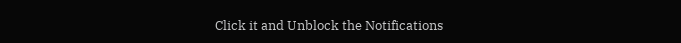Click it and Unblock the Notifications